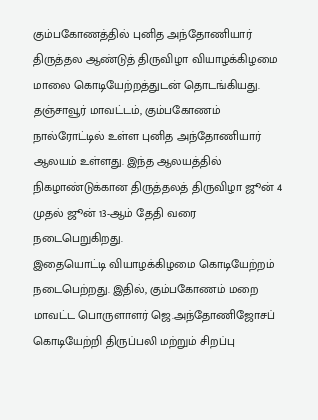கும்பகோணத்தில் புனித அந்தோணியார் திருத்தல ஆண்டுத் திருவிழா வியாழக்கிழமை மாலை கொடியேற்றத்துடன் தொடங்கியது.
தஞ்சாவூர் மாவட்டம், கும்பகோணம் நால்ரோட்டில் உள்ள புனித அந்தோணியார் ஆலயம் உள்ளது. இந்த ஆலயத்தில் நிகழாண்டுக்கான திருத்தலத் திருவிழா ஜூன் 4 முதல் ஜூன் 13-ஆம் தேதி வரை நடைபெறுகிறது.
இதையொட்டி வியாழக்கிழமை கொடியேற்றம் நடைபெற்றது. இதில், கும்பகோணம் மறை மாவட்ட பொருளாளர் ஜெ.அந்தோணிஜோசப் கொடியேற்றி திருப்பலி மற்றும் சிறப்பு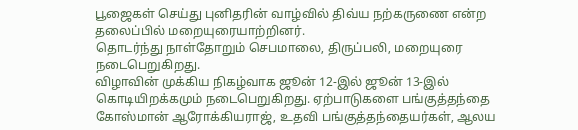பூஜைகள் செய்து புனிதரின் வாழ்வில் திவ்ய நற்கருணை என்ற தலைப்பில் மறையுரையாற்றினர்.
தொடர்ந்து நாள்தோறும் செபமாலை, திருப்பலி, மறையுரை நடைபெறுகிறது.
விழாவின் முக்கிய நிகழ்வாக ஜூன் 12-இல் ஜூன் 13-இல் கொடியிறக்கமும் நடைபெறுகிறது. ஏற்பாடுகளை பங்குத்தந்தை கோஸ்மான் ஆரோக்கியராஜ், உதவி பங்குத்தந்தையர்கள், ஆலய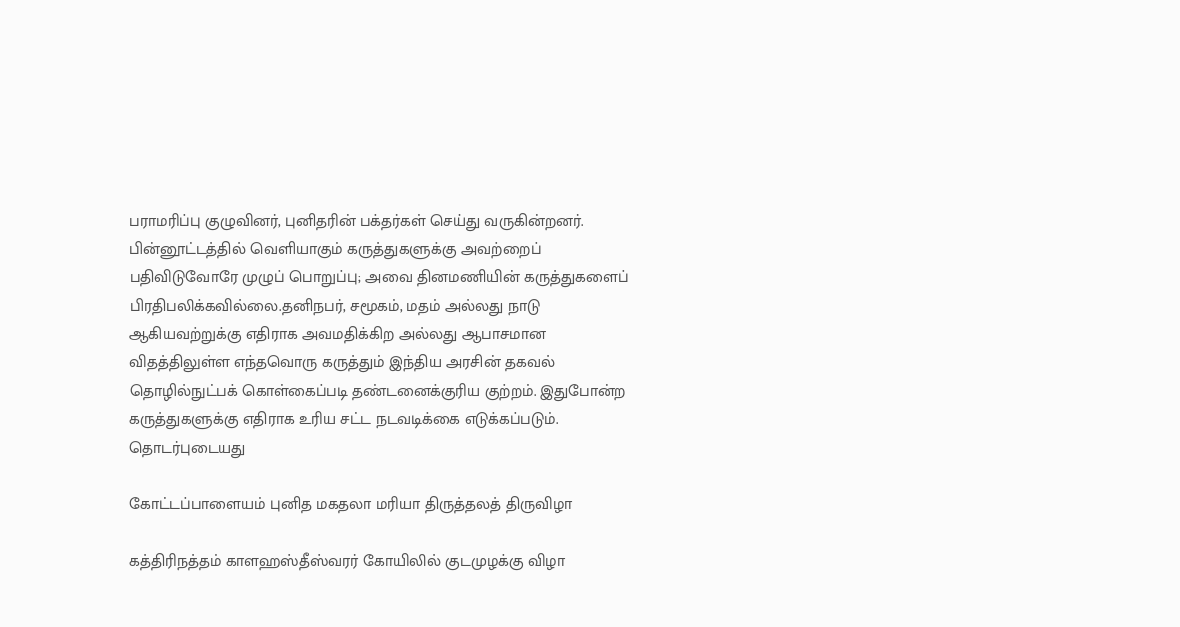பராமரிப்பு குழுவினர், புனிதரின் பக்தர்கள் செய்து வருகின்றனர்.
பின்னூட்டத்தில் வெளியாகும் கருத்துகளுக்கு அவற்றைப் பதிவிடுவோரே முழுப் பொறுப்பு; அவை தினமணியின் கருத்துகளைப் பிரதிபலிக்கவில்லை.தனிநபர், சமூகம், மதம் அல்லது நாடு ஆகியவற்றுக்கு எதிராக அவமதிக்கிற அல்லது ஆபாசமான விதத்திலுள்ள எந்தவொரு கருத்தும் இந்திய அரசின் தகவல் தொழில்நுட்பக் கொள்கைப்படி தண்டனைக்குரிய குற்றம். இதுபோன்ற கருத்துகளுக்கு எதிராக உரிய சட்ட நடவடிக்கை எடுக்கப்படும்.
தொடர்புடையது

கோட்டப்பாளையம் புனித மகதலா மரியா திருத்தலத் திருவிழா

கத்திரிநத்தம் காளஹஸ்தீஸ்வரர் கோயிலில் குடமுழக்கு விழா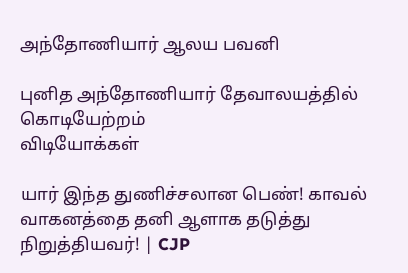அந்தோணியார் ஆலய பவனி

புனித அந்தோணியார் தேவாலயத்தில் கொடியேற்றம்
விடியோக்கள்

யார் இந்த துணிச்சலான பெண்! காவல் வாகனத்தை தனி ஆளாக தடுத்து நிறுத்தியவர்! | CJP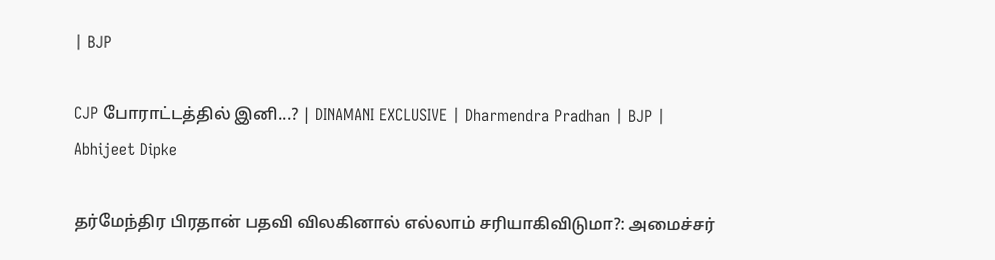| BJP

CJP போராட்டத்தில் இனி...? | DINAMANI EXCLUSIVE | Dharmendra Pradhan | BJP | Abhijeet Dipke

தர்மேந்திர பிரதான் பதவி விலகினால் எல்லாம் சரியாகிவிடுமா?: அமைச்சர்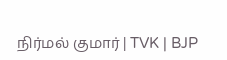நிர்மல் குமார் | TVK | BJP